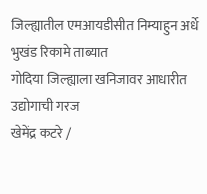जिल्ह्यातील एमआयडीसीत निम्याहुन अर्धे भुखंड रिकामे ताब्यात
गोदिया जिल्ह्याला खनिजावर आधारीत उद्योगाची गरज
खेमेंद्र कटरे /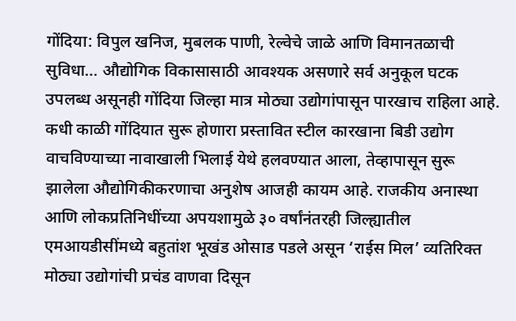गोंदिया: विपुल खनिज, मुबलक पाणी, रेल्वेचे जाळे आणि विमानतळाची सुविधा… औद्योगिक विकासासाठी आवश्यक असणारे सर्व अनुकूल घटक उपलब्ध असूनही गोंदिया जिल्हा मात्र मोठ्या उद्योगांपासून पारखाच राहिला आहे. कधी काळी गोंदियात सुरू होणारा प्रस्तावित स्टील कारखाना बिडी उद्योग वाचविण्याच्या नावाखाली भिलाई येथे हलवण्यात आला, तेव्हापासून सुरू झालेला औद्योगिकीकरणाचा अनुशेष आजही कायम आहे. राजकीय अनास्था आणि लोकप्रतिनिधींच्या अपयशामुळे ३० वर्षांनंतरही जिल्ह्यातील एमआयडीसींमध्ये बहुतांश भूखंड ओसाड पडले असून ‘राईस मिल’ व्यतिरिक्त मोठ्या उद्योगांची प्रचंड वाणवा दिसून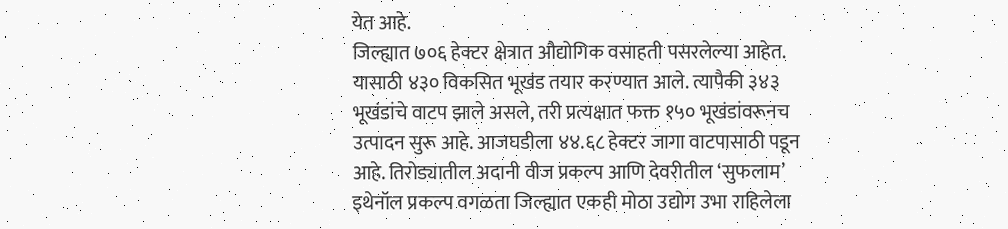येत आहे.
जिल्ह्यात ७०६ हेक्टर क्षेत्रात औद्योगिक वसाहती पसरलेल्या आहेत. यासाठी ४३० विकसित भूखंड तयार करण्यात आले. त्यापैकी ३४३ भूखंडांचे वाटप झाले असले, तरी प्रत्यक्षात फक्त १५० भूखंडांवरूनच उत्पादन सुरू आहे. आजघडीला ४४.६८ हेक्टर जागा वाटपासाठी पडून आहे. तिरोड्यातील अदानी वीज प्रकल्प आणि देवरीतील ‘सुफलाम’ इथेनॉल प्रकल्प वगळता जिल्ह्यात एकही मोठा उद्योग उभा राहिलेला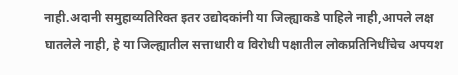नाही.अदानी समुहाव्यतिरिक्त इतर उद्योदकांनी या जिल्ह्याकडे पाहिले नाही,आपले लक्ष घातलेले नाही, हे या जिल्ह्यातील सत्ताधारी व विरोधी पक्षातील लोकप्रतिनिधींचेच अपयश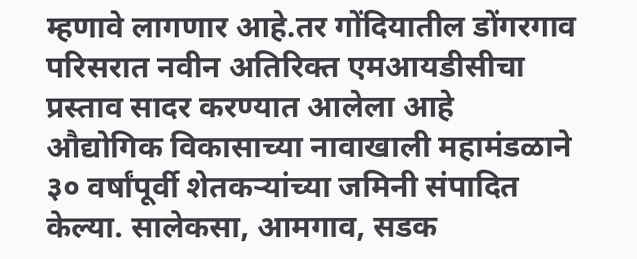म्हणावे लागणार आहे.तर गोंदियातील डोंगरगाव परिसरात नवीन अतिरिक्त एमआयडीसीचा प्रस्ताव सादर करण्यात आलेला आहे
औद्योगिक विकासाच्या नावाखाली महामंडळाने ३० वर्षांपूर्वी शेतकऱ्यांच्या जमिनी संपादित केल्या. सालेकसा, आमगाव, सडक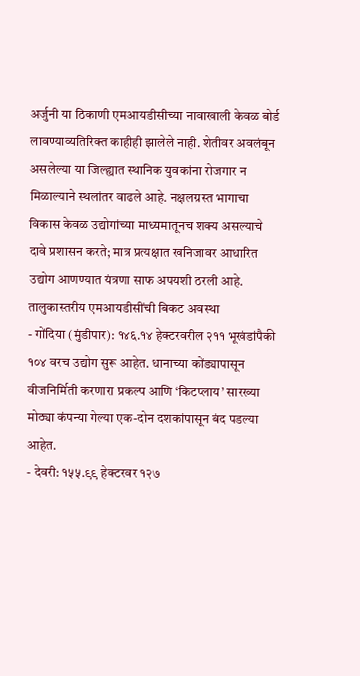अर्जुनी या ठिकाणी एमआयडीसीच्या नावाखाली केवळ बोर्ड लावण्याव्यतिरिक्त काहीही झालेले नाही. शेतीवर अवलंबून असलेल्या या जिल्ह्यात स्थानिक युवकांना रोजगार न मिळाल्याने स्थलांतर वाढले आहे. नक्षलग्रस्त भागाचा विकास केवळ उद्योगांच्या माध्यमातूनच शक्य असल्याचे दावे प्रशासन करते; मात्र प्रत्यक्षात खनिजावर आधारित उद्योग आणण्यात यंत्रणा साफ अपयशी ठरली आहे.
तालुकास्तरीय एमआयडीसींची बिकट अवस्था
- गोंदिया (मुंडीपार): १४६.१४ हेक्टरवरील २११ भूखंडांपैकी १०४ वरच उद्योग सुरू आहेत. धानाच्या कोंड्यापासून वीजनिर्मिती करणारा प्रकल्प आणि ‘किटप्लाय’ सारख्या मोठ्या कंपन्या गेल्या एक-दोन दशकांपासून बंद पडल्या आहेत.
- देवरी: १५५.९९ हेक्टरवर १२७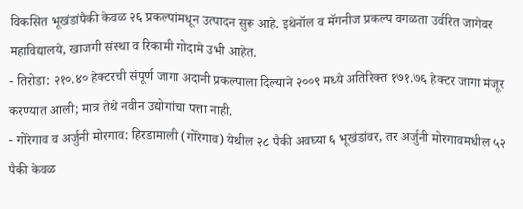विकसित भूखंडांपैकी केवळ २६ प्रकल्पांमधून उत्पादन सुरू आहे. इथेनॉल व मॅगनीज प्रकल्प वगळता उर्वरित जागेवर महाविद्यालये, खाजगी संस्था व रिकामी गोदामे उभी आहेत.
- तिरोडा: २१०.४० हेक्टरची संपूर्ण जागा अदानी प्रकल्पाला दिल्याने २००९ मध्ये अतिरिक्त १७१.७६ हेक्टर जागा मंजूर करण्यात आली; मात्र तेथे नवीन उद्योगांचा पत्ता नाही.
- गोरेगाव व अर्जुनी मोरगाव: हिरडामाली (गोरेगाव) येथील २८ पैकी अवघ्या ६ भूखंडांवर, तर अर्जुनी मोरगावमधील ५२ पैकी केवळ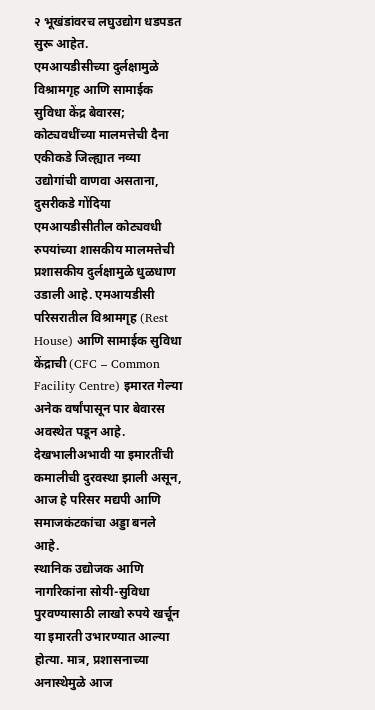२ भूखंडांवरच लघुउद्योग धडपडत सुरू आहेत.
एमआयडीसीच्या दुर्लक्षामुळे विश्रामगृह आणि सामाईक सुविधा केंद्र बेवारस; कोट्यवधींच्या मालमत्तेची दैना
एकीकडे जिल्ह्यात नव्या उद्योगांची वाणवा असताना, दुसरीकडे गोंदिया एमआयडीसीतील कोट्यवधी रुपयांच्या शासकीय मालमत्तेची प्रशासकीय दुर्लक्षामुळे धुळधाण उडाली आहे. एमआयडीसी परिसरातील विश्रामगृह (Rest House) आणि सामाईक सुविधा केंद्राची (CFC – Common Facility Centre) इमारत गेल्या अनेक वर्षांपासून पार बेवारस अवस्थेत पडून आहे. देखभालीअभावी या इमारतींची कमालीची दुरवस्था झाली असून, आज हे परिसर मद्यपी आणि समाजकंटकांचा अड्डा बनले आहे.
स्थानिक उद्योजक आणि नागरिकांना सोयी-सुविधा पुरवण्यासाठी लाखो रुपये खर्चून या इमारती उभारण्यात आल्या होत्या. मात्र, प्रशासनाच्या अनास्थेमुळे आज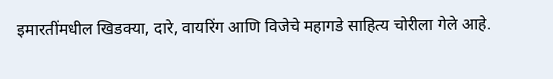इमारतींमधील खिडक्या, दारे, वायरिंग आणि विजेचे महागडे साहित्य चोरीला गेले आहे.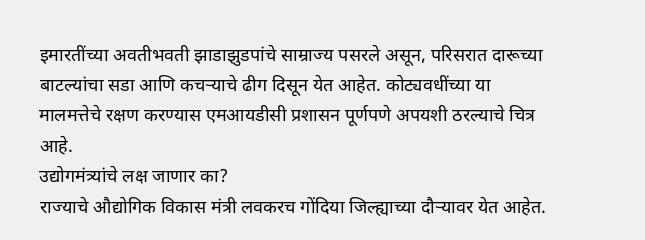इमारतींच्या अवतीभवती झाडाझुडपांचे साम्राज्य पसरले असून, परिसरात दारूच्या बाटल्यांचा सडा आणि कचऱ्याचे ढीग दिसून येत आहेत. कोट्यवधींच्या या मालमत्तेचे रक्षण करण्यास एमआयडीसी प्रशासन पूर्णपणे अपयशी ठरल्याचे चित्र आहे.
उद्योगमंत्र्यांचे लक्ष जाणार का?
राज्याचे औद्योगिक विकास मंत्री लवकरच गोंदिया जिल्ह्याच्या दौऱ्यावर येत आहेत.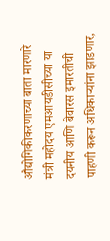औद्योगिकीकरणाच्या बाता मारणारे मंत्री महोदय एमआयडीसीच्या या दयनीय आणि बेवारस इमारतीची पाहणी करून अधिकाऱ्यांना झाडणार,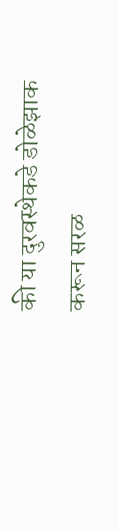की या दुरवस्थेकडे डोळेझाक करून सरळ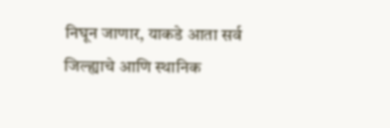निघून जाणार, याकडे आता सर्व जिल्ह्याचे आणि स्थानिक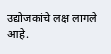उद्योजकांचे लक्ष लागले आहे.